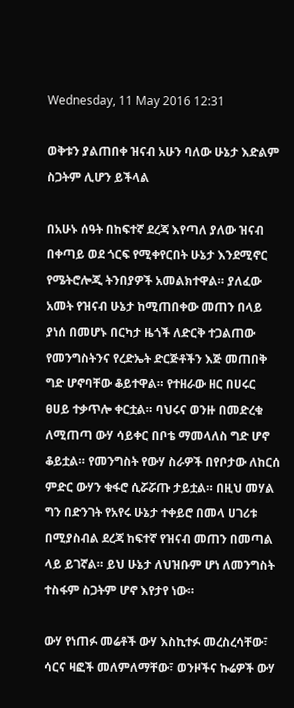Wednesday, 11 May 2016 12:31

ወቅቱን ያልጠበቀ ዝናብ አሁን ባለው ሁኔታ እድልም ስጋትም ሊሆን ይችላል

በአሁኑ ሰዓት በከፍተኛ ደረጃ እየጣለ ያለው ዝናብ በቀጣይ ወደ ጎርፍ የሚቀየርበት ሁኔታ እንደሚኖር የሜትሮሎጂ ትንበያዎች አመልክተዋል። ያለፈው አመት የዝናብ ሁኔታ ከሚጠበቀው መጠን በላይ ያነሰ በመሆኑ በርካታ ዜጎች ለድርቅ ተጋልጠው የመንግስትንና የረድኤት ድርጅቶችን እጅ መጠበቅ ግድ ሆኖባቸው ቆይተዋል። የተዘራው ዘር በሀሩር ፀሀይ ተቃጥሎ ቀርቷል። ባህሩና ወንዙ በመድረቁ ለሚጠጣ ውሃ ሳይቀር በቦቴ ማመላለስ ግድ ሆኖ ቆይቷል። የመንግስት የውሃ ስራዎች በየቦታው ለከርሰ ምድር ውሃን ቁፋሮ ሲሯሯጡ ታይቷል። በዚህ መሃል ግን በድንገት የአየሩ ሁኔታ ተቀይሮ በመላ ሀገሪቱ በሚያስብል ደረጃ ከፍተኛ የዝናብ መጠን በመጣል ላይ ይገኛል። ይህ ሁኔታ ለህዝቡም ሆነ ለመንግስት ተስፋም ስጋትም ሆኖ እየታየ ነው።

ውሃ የነጠፉ መሬቶች ውሃ እስኪተፉ መረስረሳቸው፣ ሳርና ዛፎች መለምለማቸው፣ ወንዞችና ኩሬዎች ውሃ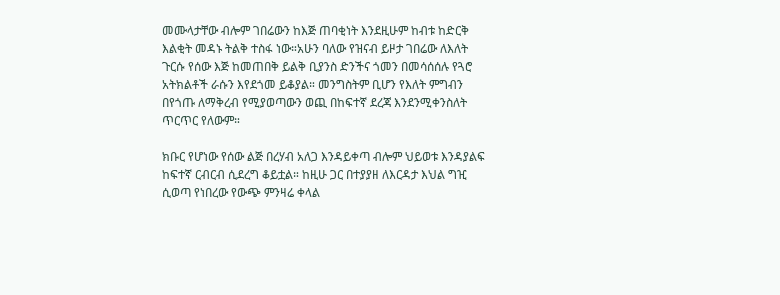መሙላታቸው ብሎም ገበሬውን ከእጅ ጠባቂነት እንደዚሁም ከብቱ ከድርቅ እልቂት መዳኑ ትልቅ ተስፋ ነው።አሁን ባለው የዝናብ ይዞታ ገበሬው ለእለት ጉርሱ የሰው እጅ ከመጠበቅ ይልቅ ቢያንስ ድንችና ጎመን በመሳሰሰሉ የጓሮ አትክልቶች ራሱን እየደጎመ ይቆያል። መንግስትም ቢሆን የእለት ምግብን በየጎጡ ለማቅረብ የሚያወጣውን ወጪ በከፍተኛ ደረጃ እንደንሚቀንስለት ጥርጥር የለውም።

ክቡር የሆነው የሰው ልጅ በረሃብ አለጋ እንዳይቀጣ ብሎም ህይወቱ እንዳያልፍ ከፍተኛ ርብርብ ሲደረግ ቆይቷል። ከዚሁ ጋር በተያያዘ ለእርዳታ እህል ግዢ ሲወጣ የነበረው የውጭ ምንዛሬ ቀላል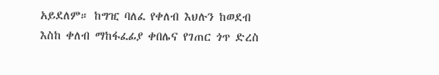አይደለም። ከግዢ ባለፈ የቀለብ እህሉን ከወደብ እስከ ቀለብ ማከፋፈፊያ ቀበሌና የገጠር ጎጥ ድረስ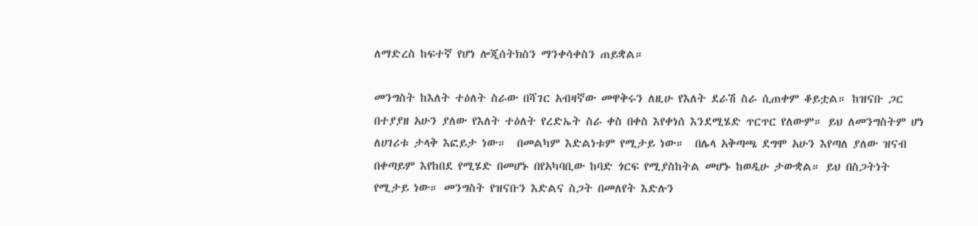ለማድረስ ከፍተኛ የሆነ ሎጂሰትክስን ማንቀሳቀስን ጠይቋል።

መንግስት ከእለት ተዕለት ስራው በሻገር አብዛኛው መዋቅሩን ለዚሁ የእለት ደራሽ ስራ ሲጠቀም ቆይቷል። ከዝናቡ ጋር በተያያዘ አሁን ያለው የእለት ተዕለት የረድኤት ስራ ቀስ በቀስ እየቀነሰ እንደሚሄድ ጥርጥር የለውም። ይህ ለመንግስትም ሆነ ለሀገሪቱ ታላቅ እፎይታ ነው።  በመልካም እድልነቱም የሚታይ ነው።  በሌላ አቅጣጫ ደግሞ አሁን እየጣለ ያለው ዝናብ በቀጣይም እየከበደ የሚሄድ በመሆኑ በየአካባቢው ከባድ ጎርፍ የሚያስከትል መሆኑ ከወዲሁ ታውቋል። ይህ በስጋትነት የሚታይ ነው። መንግስት የዝናቡን እድልና ስጋት በመለየት እድሉን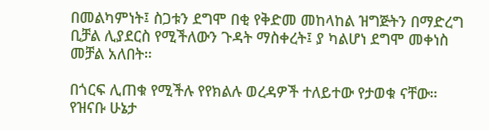በመልካምነት፤ ስጋቱን ደግሞ በቂ የቅድመ መከላከል ዝግጅትን በማድረግ  ቢቻል ሊያደርስ የሚችለውን ጉዳት ማስቀረት፤ ያ ካልሆነ ደግሞ መቀነስ መቻል አለበት።

በጎርፍ ሊጠቁ የሚችሉ የየክልሉ ወረዳዎች ተለይተው የታወቁ ናቸው። የዝናቡ ሁኔታ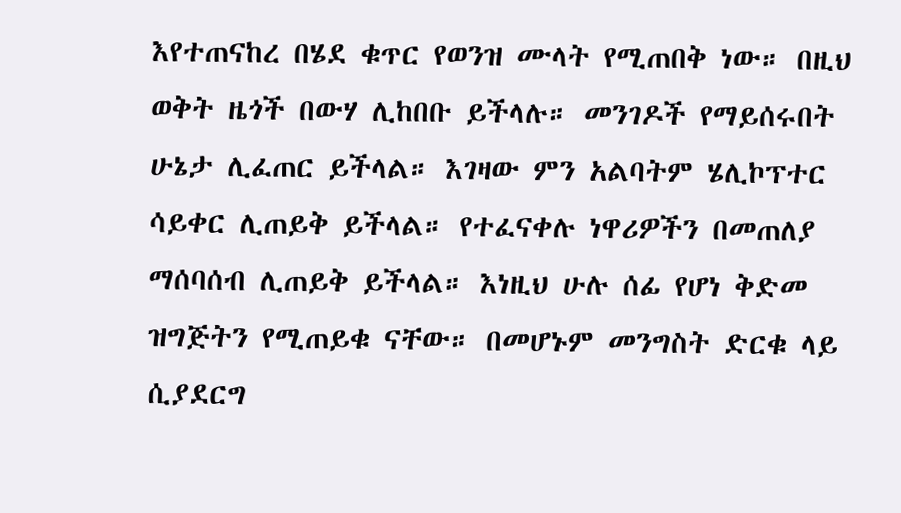እየተጠናከረ በሄደ ቁጥር የወንዝ ሙላት የሚጠበቅ ነው። በዚህ ወቅት ዜጎች በውሃ ሊከበቡ ይችላሉ። መንገዶች የማይሰሩበት ሁኔታ ሊፈጠር ይችላል። እገዛው ምን አልባትም ሄሊኮፕተር ሳይቀር ሊጠይቅ ይችላል። የተፈናቀሉ ነዋሪዎችን በመጠለያ ማሰባሰብ ሊጠይቅ ይችላል። እነዚህ ሁሉ ሰፊ የሆነ ቅድመ ዝግጅትን የሚጠይቁ ናቸው። በመሆኑም መንግስት ድርቁ ላይ ሲያደርግ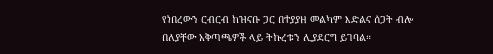የነበረውን ርብርብ ከዝናቡ ጋር በተያያዘ መልካም እድልና ሰጋት ብሎ በለያቸው አቅጣጫዎች ላይ ትኩረቱን ሊያደርግ ይገባል።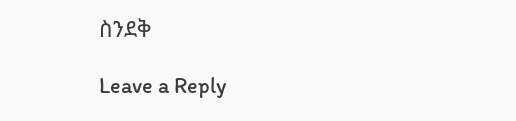ስንደቅ

Leave a Reply